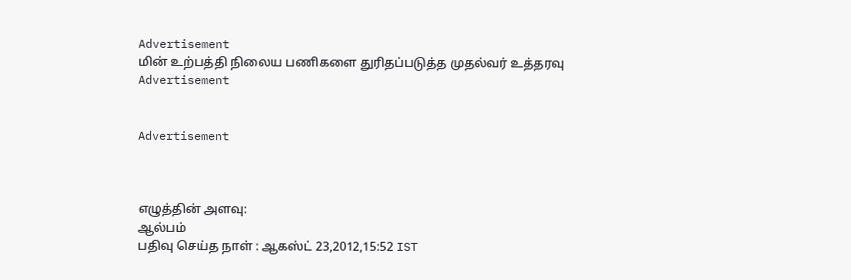Advertisement
மின் உற்பத்தி நிலைய பணிகளை துரிதப்படுத்த முதல்வர் உத்தரவு
Advertisement


Advertisement



எழுத்தின் அளவு:
ஆல்பம்
பதிவு செய்த நாள் : ஆகஸ்ட் 23,2012,15:52 IST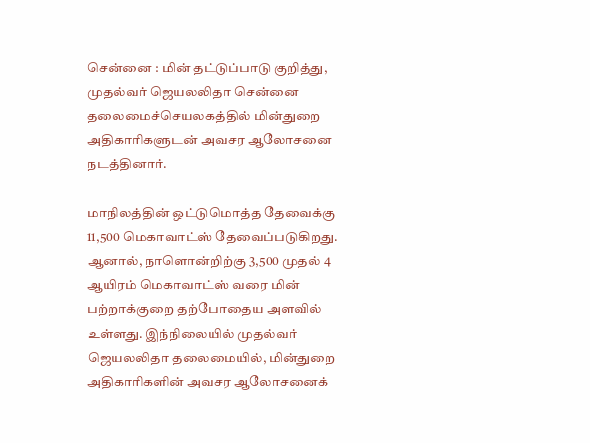சென்னை : மின் தட்டுப்பாடு குறித்து, முதல்வர் ஜெயலலிதா சென்னை தலைமைச்செயலகத்தில் மின்துறை அதிகாரிகளுடன் அவசர ஆலோசனை நடத்தினார்.

மாநிலத்தின் ஒட்டுமொத்த தேவைக்கு 11,500 மெகாவாட்ஸ் தேவைப்படுகிறது. ஆனால், நாளொன்றிற்கு 3,500 முதல் 4 ஆயிரம் மெகாவாட்ஸ் வரை மின் பற்றாக்குறை தற்போதைய அளவில் உள்ளது. இந்நிலையில் முதல்வர் ஜெயலலிதா தலைமையில், மின்துறை அதிகாரிகளின் அவசர ஆலோசனைக்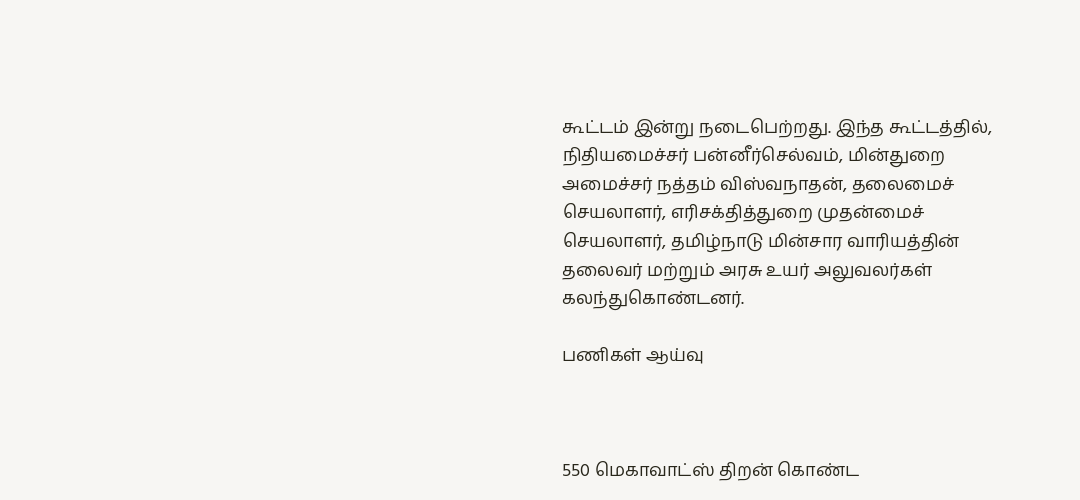கூட்டம் இன்று நடைபெற்றது. இந்த கூட்டத்தில், நிதியமைச்சர் பன்னீர்செல்வம், மின்துறை அமைச்சர் நத்தம் விஸ்வநாதன், தலைமைச் செயலாளர், எரிசக்தித்துறை முதன்மைச் செயலாளர், தமிழ்நாடு மின்சார வாரியத்தின் தலைவர் மற்றும் அரசு உயர்‌ அலுவலர்கள் கலந்துகொண்டனர்.

பணிகள் ஆய்வு



550 மெகாவாட்ஸ் திறன் கொண்ட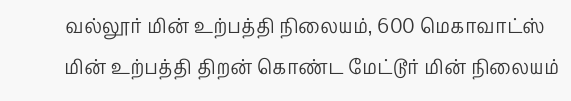வல்லூர் மின் உற்பத்தி நிலையம், 600 மெகாவாட்ஸ் மின் உற்பத்தி திறன் கொண்ட மேட்டூர் மின் நிலையம்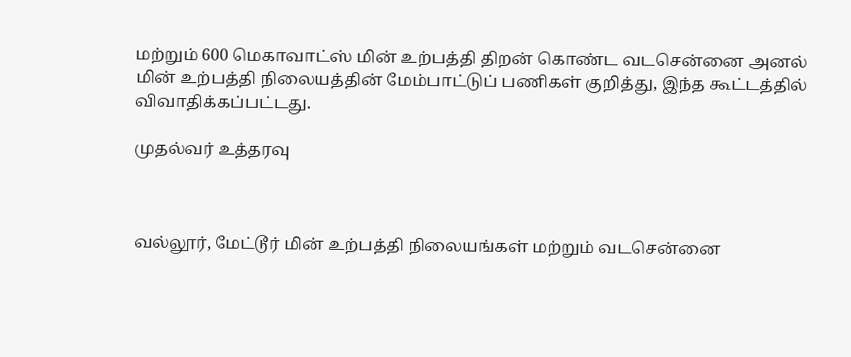மற்றும் 600 மெகாவாட்ஸ் மின் உற்பத்தி திறன் கொண்ட வடசென்னை அனல் மின் உற்பத்தி நிலையத்தின் மேம்பாட்டுப் பணிகள் குறித்து, இந்த கூட்டத்தில் விவாதிக்கப்பட்டது.

முதல்வர் உத்தரவு



வல்லூர், மேட்டூர் மின் உற்பத்தி நிலையங்கள் மற்றும் வடசென்னை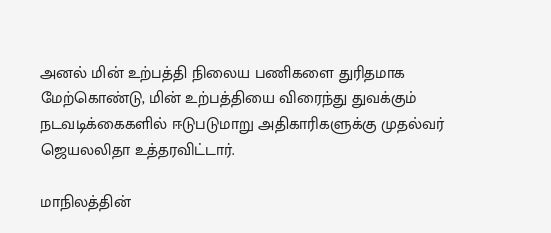அனல் மின் உற்பத்தி நிலைய பணிகளை துரிதமாக மேற்கொண்டு, மின் உற்பத்தியை விரைந்து துவக்கும் நடவடிக்கைகளில் ஈடுபடுமாறு அதிகாரிகளுக்கு முதல்வர் ஜெயலலிதா உத்தரவிட்டார்.

மாநிலத்தின்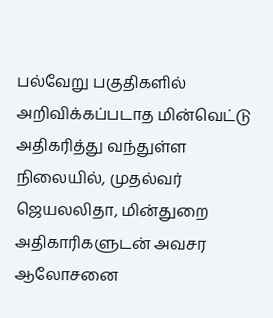பல்வேறு பகுதிகளில் அறிவிக்கப்படாத மின்வெட்டு அதிகரித்து வந்துள்ள நிலையில், முதல்வர் ஜெயலலிதா, மின்துறை அதிகாரிகளுடன் அவசர ஆலோசனை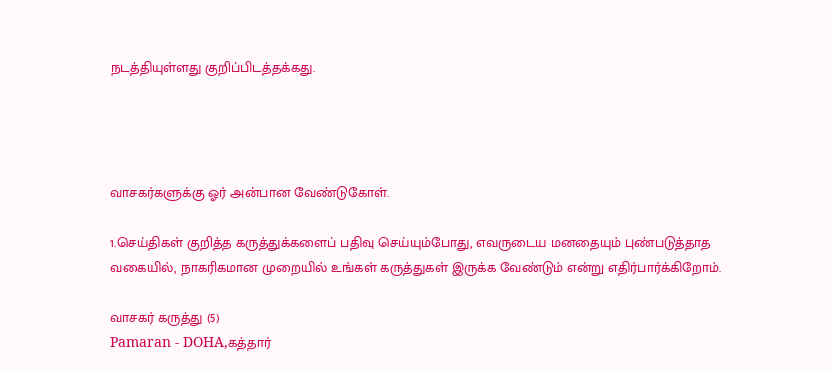நடத்தியுள்ளது குறிப்பிடத்தக்கது.




வாசகர்களுக்கு ஓர் அன்பான வேண்டுகோள்.

1.செய்திகள் குறித்த கருத்துக்களைப் பதிவு செய்யும்போது, எவருடைய மனதையும் புண்படுத்தாத வகையில், நாகரிகமான முறையில் உங்கள் கருத்துகள் இருக்க வேண்டும் என்று எதிர்பார்க்கிறோம்.

வாசகர் கருத்து (5)
Pamaran - DOHA,கத்தார்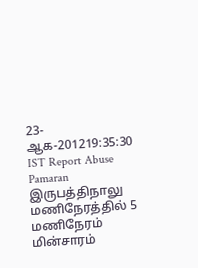23-ஆக-201219:35:30 IST Report Abuse
Pamaran இருபத்திநாலு மணிநேரத்தில் 5 மணிநேரம் மின்சாரம்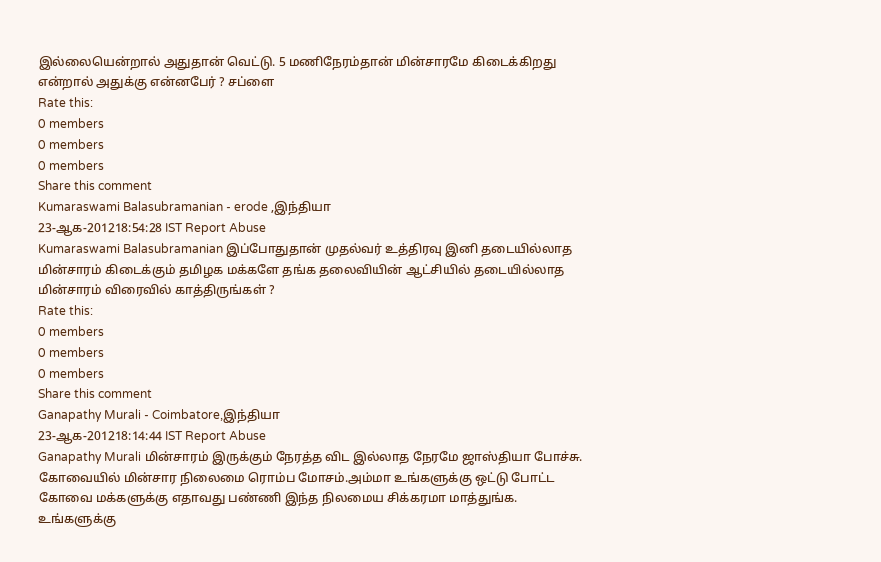இல்லையென்றால் அதுதான் வெட்டு. 5 மணிநேரம்தான் மின்சாரமே கிடைக்கிறது என்றால் அதுக்கு என்னபேர் ? சப்ளை
Rate this:
0 members
0 members
0 members
Share this comment
Kumaraswami Balasubramanian - erode ,இந்தியா
23-ஆக-201218:54:28 IST Report Abuse
Kumaraswami Balasubramanian இப்போதுதான் முதல்வர் உத்திரவு இனி தடையில்லாத மின்சாரம் கிடைக்கும் தமிழக மக்களே தங்க தலைவியின் ஆட்சியில் தடையில்லாத மின்சாரம் விரைவில் காத்திருங்கள் ?
Rate this:
0 members
0 members
0 members
Share this comment
Ganapathy Murali - Coimbatore,இந்தியா
23-ஆக-201218:14:44 IST Report Abuse
Ganapathy Murali மின்சாரம் இருக்கும் நேரத்த விட இல்லாத நேரமே ஜாஸ்தியா போச்சு. கோவையில் மின்சார நிலைமை ரொம்ப மோசம்.அம்மா உங்களுக்கு ஒட்டு போட்ட கோவை மக்களுக்கு எதாவது பண்ணி இந்த நிலமைய சிக்கரமா மாத்துங்க. உங்களுக்கு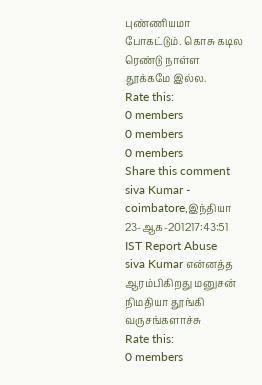புண்ணியமா போகட்டும். கொசு கடில ரெண்டு நாள்ள தூக்கமே இல்ல.
Rate this:
0 members
0 members
0 members
Share this comment
siva Kumar - coimbatore,இந்தியா
23-ஆக-201217:43:51 IST Report Abuse
siva Kumar என்னத்த ஆரம்பிகிறது மனுசன் நிமதியா தூங்கி வருசங்களாச்சு
Rate this:
0 members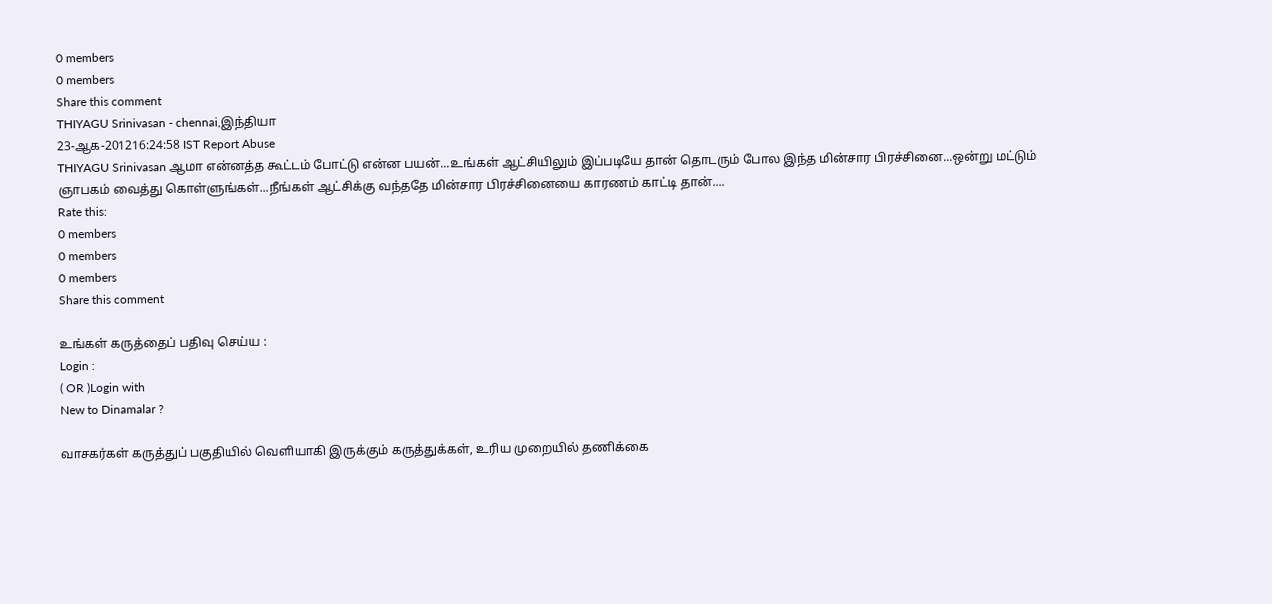0 members
0 members
Share this comment
THIYAGU Srinivasan - chennai,இந்தியா
23-ஆக-201216:24:58 IST Report Abuse
THIYAGU Srinivasan ஆமா என்னத்த கூட்டம் போட்டு என்ன பயன்...உங்கள் ஆட்சியிலும் இப்படியே தான் தொடரும் போல இந்த மின்சார பிரச்சினை...ஒன்று மட்டும் ஞாபகம் வைத்து கொள்ளுங்கள்...நீங்கள் ஆட்சிக்கு வந்ததே மின்சார பிரச்சினையை காரணம் காட்டி தான்....
Rate this:
0 members
0 members
0 members
Share this comment

உங்கள் கருத்தைப் பதிவு செய்ய :
Login :
( OR )Login with
New to Dinamalar ?

வாசகர்கள் கருத்துப் பகுதியில் வெளியாகி இருக்கும் கருத்துக்கள், உரிய முறையில் தணிக்கை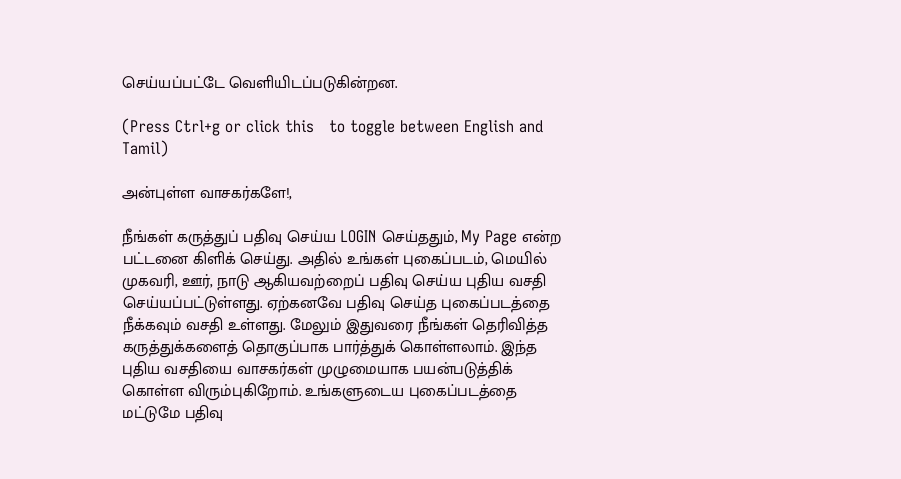செய்யப்பட்டே வெளியி‌டப்படுகின்றன.

(Press Ctrl+g or click this   to toggle between English and Tamil)

அன்புள்ள வாசகர்களே!,

நீங்கள் கருத்துப் பதிவு செய்ய LOGIN செய்ததும், My Page என்ற பட்டனை கிளிக் செய்து. அதில் உங்கள் புகைப்படம், மெயில் முகவரி, ஊர், நாடு ஆகியவற்றைப் பதிவு செய்ய புதிய வசதி செய்யப்பட்டுள்ளது. ஏற்கனவே பதிவு செய்த புகைப்படத்தை நீக்கவும் வசதி உள்ளது. மேலும் இதுவரை நீங்கள் தெரிவித்த கருத்துக்களைத் தொகுப்பாக பார்த்துக் கொள்ளலாம். இந்த புதிய வசதியை வாசகர்கள் முழுமையாக பயன்படுத்திக் கொள்ள விரும்புகிறோம். உங்களுடைய புகைப்படத்தை மட்டுமே பதிவு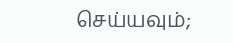செய்யவும்;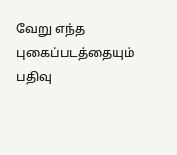வேறு எந்த புகைப்படத்தையும் பதிவு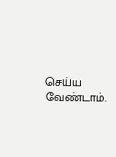செய்ய வேண்டாம்.